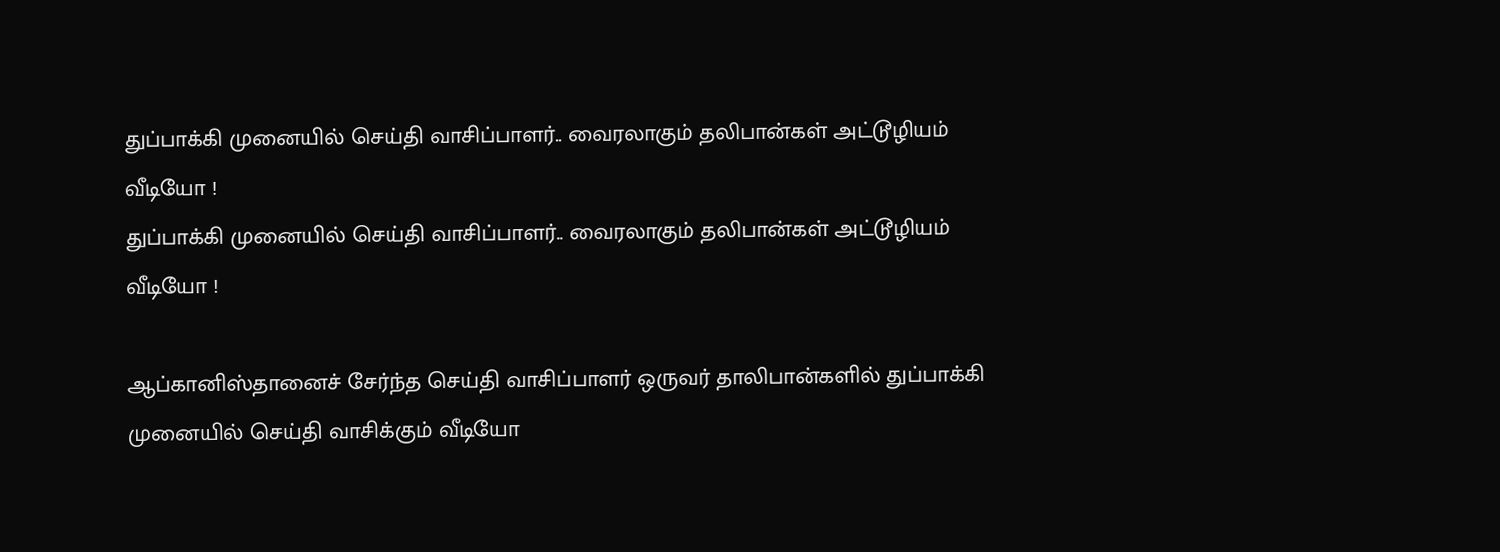துப்பாக்கி முனையில் செய்தி வாசிப்பாளர்.. வைரலாகும் தலிபான்கள் அட்டூழியம் வீடியோ !
துப்பாக்கி முனையில் செய்தி வாசிப்பாளர்.. வைரலாகும் தலிபான்கள் அட்டூழியம் வீடியோ !

ஆப்கானிஸ்தானைச் சேர்ந்த செய்தி வாசிப்பாளர் ஒருவர் தாலிபான்களில் துப்பாக்கி முனையில் செய்தி வாசிக்கும் வீடியோ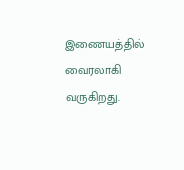இணையத்தில் வைரலாகி வருகிறது.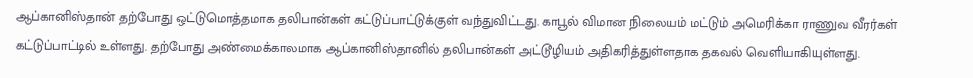ஆப்கானிஸ்தான் தற்போது ஒட்டுமொத்தமாக தலிபான்கள் கட்டுப்பாட்டுக்குள் வந்துவிட்டது. காபூல் விமான நிலையம் மட்டும் அமெரிக்கா ராணுவ வீரர்கள் கட்டுப்பாட்டில் உள்ளது. தற்போது அண்மைக்காலமாக ஆப்கானிஸ்தானில் தலிபான்கள் அட்டூழியம் அதிகரித்துள்ளதாக தகவல் வெளியாகியுள்ளது.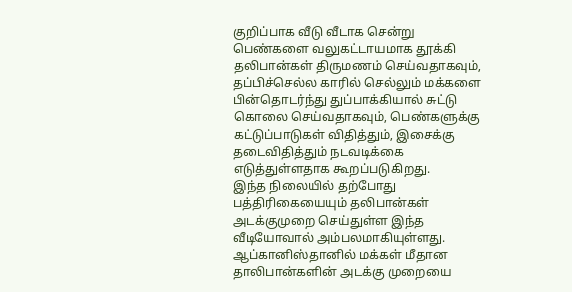குறிப்பாக வீடு வீடாக சென்று பெண்களை வலுகட்டாயமாக தூக்கி தலிபான்கள் திருமணம் செய்வதாகவும், தப்பிச்செல்ல காரில் செல்லும் மக்களை பின்தொடர்ந்து துப்பாக்கியால் சுட்டு கொலை செய்வதாகவும், பெண்களுக்கு கட்டுப்பாடுகள் விதித்தும், இசைக்கு தடைவிதித்தும் நடவடிக்கை எடுத்துள்ளதாக கூறப்படுகிறது.
இந்த நிலையில் தற்போது பத்திரிகையையும் தலிபான்கள் அடக்குமுறை செய்துள்ள இந்த வீடியோவால் அம்பலமாகியுள்ளது. ஆப்கானிஸ்தானில் மக்கள் மீதான தாலிபான்களின் அடக்கு முறையை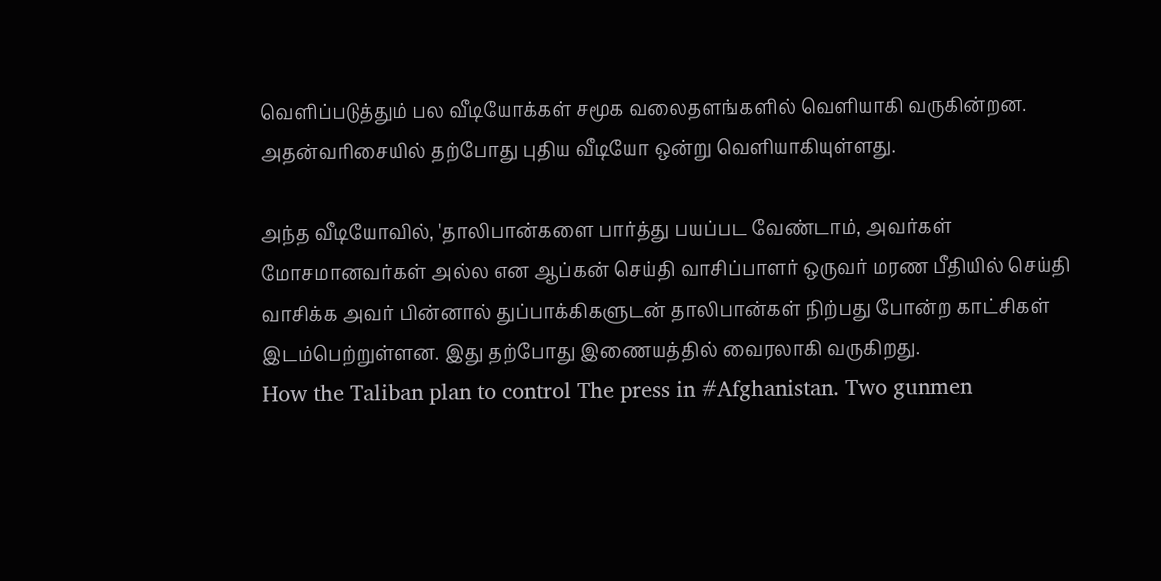வெளிப்படுத்தும் பல வீடியோக்கள் சமூக வலைதளங்களில் வெளியாகி வருகின்றன. அதன்வரிசையில் தற்போது புதிய வீடியோ ஒன்று வெளியாகியுள்ளது.

அந்த வீடியோவில், 'தாலிபான்களை பார்த்து பயப்பட வேண்டாம், அவர்கள் மோசமானவர்கள் அல்ல என ஆப்கன் செய்தி வாசிப்பாளர் ஒருவர் மரண பீதியில் செய்தி வாசிக்க அவர் பின்னால் துப்பாக்கிகளுடன் தாலிபான்கள் நிற்பது போன்ற காட்சிகள் இடம்பெற்றுள்ளன. இது தற்போது இணையத்தில் வைரலாகி வருகிறது.
How the Taliban plan to control The press in #Afghanistan. Two gunmen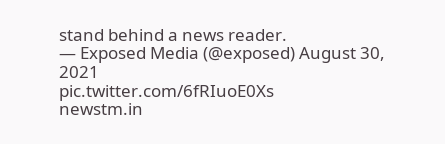stand behind a news reader.
— Exposed Media (@exposed) August 30, 2021
pic.twitter.com/6fRIuoE0Xs
newstm.in